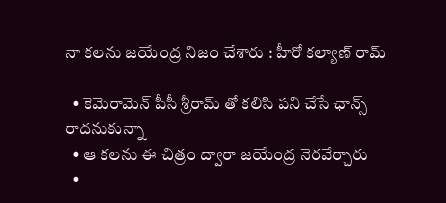నా కలను జయేంద్ర నిజం చేశారు : హీరో కల్యాణ్ రామ్

  • కెమెరామెన్ పీసీ శ్రీరామ్ తో కలిసి పని చేసే ఛాన్స్ రాదనుకున్నా
  • ఆ కలను ఈ చిత్రం ద్వారా జయేంద్ర నెరవేర్చారు
  •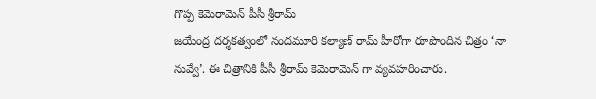గొప్ప కెమెరామెన్ పీసీ శ్రీరామ్
జయేంద్ర దర్శకత్వంలో నందమూరి కల్యాణ్ రామ్ హీరోగా రూపొందిన చిత్రం ‘నా నువ్వే’. ఈ చిత్రానికి పీసీ శ్రీరామ్ కెమెరామెన్ గా వ్యవహరించారు.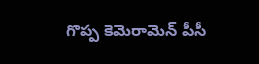గొప్ప కెమెరామెన్ పీసీ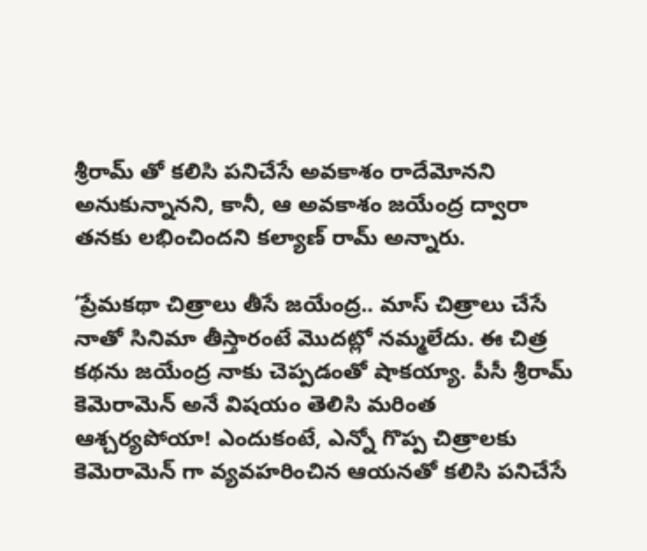శ్రీరామ్ తో కలిసి పనిచేసే అవకాశం రాదేమోనని అనుకున్నానని, కానీ, ఆ అవకాశం జయేంద్ర ద్వారా తనకు లభించిందని కల్యాణ్ రామ్ అన్నారు.

‘ప్రేమకథా చిత్రాలు తీసే జయేంద్ర.. మాస్ చిత్రాలు చేసే నాతో సినిమా తీస్తారంటే మొదట్లో నమ్మలేదు. ఈ చిత్ర కథను జయేంద్ర నాకు చెప్పడంతో షాకయ్యా. పీసీ శ్రీరామ్ కెమెరామెన్ అనే విషయం తెలిసి మరింత ఆశ్చర్యపోయా! ఎందుకంటే, ఎన్నో గొప్ప చిత్రాలకు కెమెరామెన్ గా వ్యవహరించిన ఆయనతో కలిసి పనిచేసే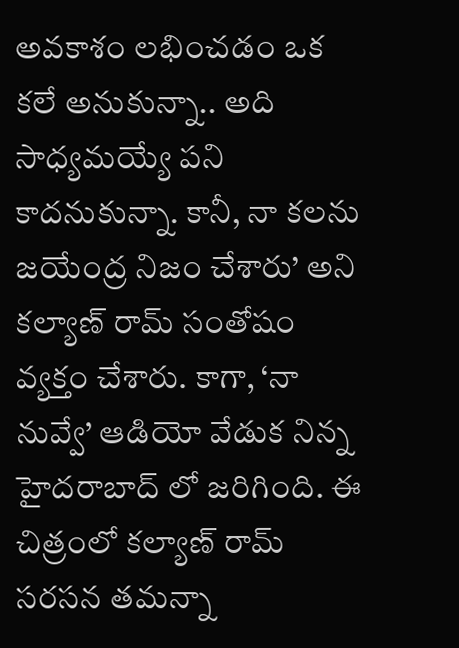అవకాశం లభించడం ఒక కలే అనుకున్నా.. అది సాధ్యమయ్యే పని కాదనుకున్నా. కానీ, నా కలను జయేంద్ర నిజం చేశారు’ అని కల్యాణ్ రామ్ సంతోషం వ్యక్తం చేశారు. కాగా, ‘నా నువ్వే’ ఆడియో వేడుక నిన్న హైదరాబాద్ లో జరిగింది. ఈ చిత్రంలో కల్యాణ్ రామ్ సరసన తమన్నా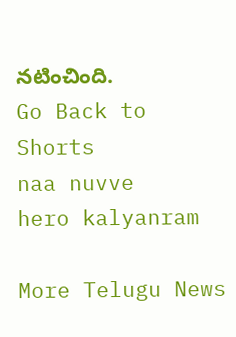నటించింది.
Go Back to Shorts
naa nuvve
hero kalyanram

More Telugu News